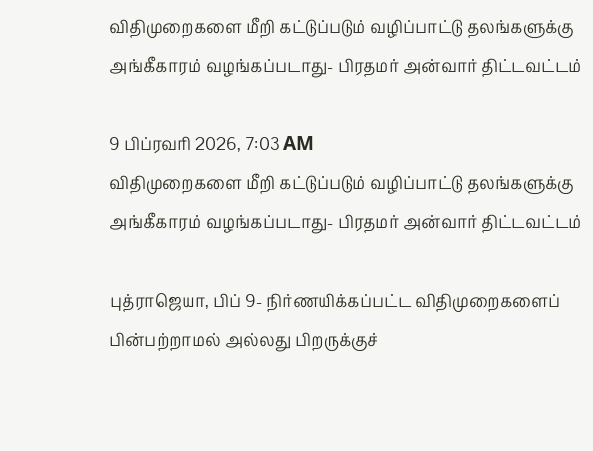விதிமுறைகளை மீறி கட்டுப்படும் வழிப்பாட்டு தலங்களுக்கு அங்கீகாரம் வழங்கப்படாது- பிரதமர் அன்வார் திட்டவட்டம்

9 பிப்ரவரி 2026, 7:03 AM
விதிமுறைகளை மீறி கட்டுப்படும் வழிப்பாட்டு தலங்களுக்கு அங்கீகாரம் வழங்கப்படாது- பிரதமர் அன்வார் திட்டவட்டம்

புத்ராஜெயா, பிப் 9- நிர்ணயிக்கப்பட்ட விதிமுறைகளைப் பின்பற்றாமல் அல்லது பிறருக்குச்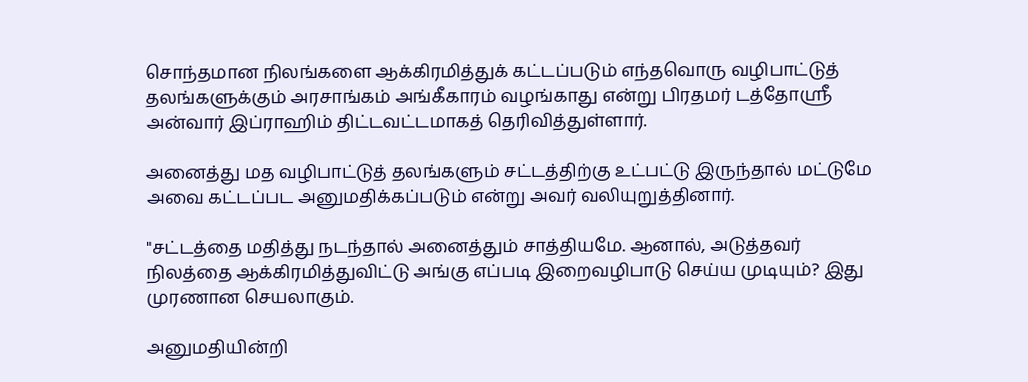சொந்தமான நிலங்களை ஆக்கிரமித்துக் கட்டப்படும் எந்தவொரு வழிபாட்டுத் தலங்களுக்கும் அரசாங்கம் அங்கீகாரம் வழங்காது என்று பிரதமர் டத்தோஸ்ரீ அன்வார் இப்ராஹிம் திட்டவட்டமாகத் தெரிவித்துள்ளார்.

அனைத்து மத வழிபாட்டுத் தலங்களும் சட்டத்திற்கு உட்பட்டு இருந்தால் மட்டுமே அவை கட்டப்பட அனுமதிக்கப்படும் என்று அவர் வலியுறுத்தினார்.

"சட்டத்தை மதித்து நடந்தால் அனைத்தும் சாத்தியமே. ஆனால், அடுத்தவர் நிலத்தை ஆக்கிரமித்துவிட்டு அங்கு எப்படி இறைவழிபாடு செய்ய முடியும்? இது முரணான செயலாகும்.

அனுமதியின்றி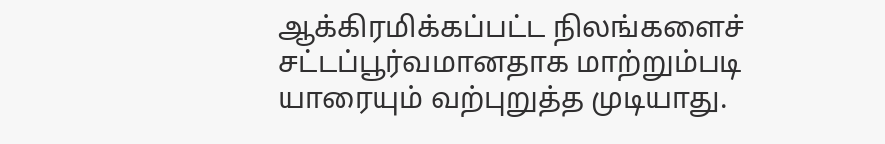ஆக்கிரமிக்கப்பட்ட நிலங்களைச் சட்டப்பூர்வமானதாக மாற்றும்படி யாரையும் வற்புறுத்த முடியாது.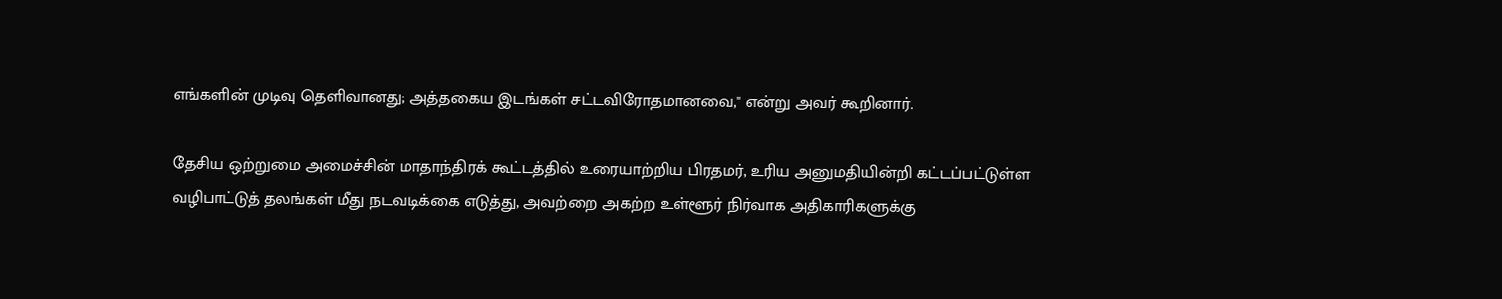எங்களின் முடிவு தெளிவானது; அத்தகைய இடங்கள் சட்டவிரோதமானவை," என்று அவர் கூறினார்.

தேசிய ஒற்றுமை அமைச்சின் மாதாந்திரக் கூட்டத்தில் உரையாற்றிய பிரதமர், உரிய அனுமதியின்றி கட்டப்பட்டுள்ள வழிபாட்டுத் தலங்கள் மீது நடவடிக்கை எடுத்து, அவற்றை அகற்ற உள்ளூர் நிர்வாக அதிகாரிகளுக்கு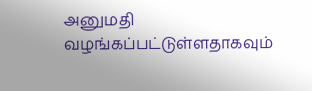அனுமதி வழங்கப்பட்டுள்ளதாகவும்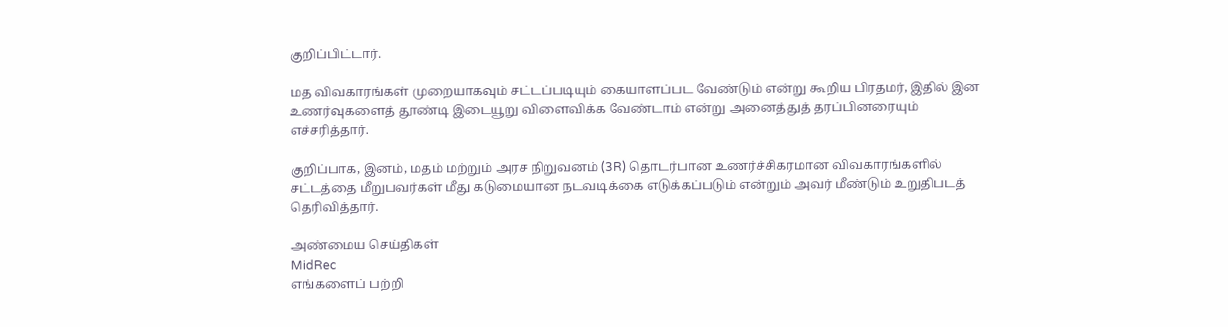குறிப்பிட்டார்.

மத விவகாரங்கள் முறையாகவும் சட்டப்படியும் கையாளப்பட வேண்டும் என்று கூறிய பிரதமர், இதில் இன உணர்வுகளைத் தூண்டி இடையூறு விளைவிக்க வேண்டாம் என்று அனைத்துத் தரப்பினரையும் எச்சரித்தார்.

குறிப்பாக, இனம், மதம் மற்றும் அரச நிறுவனம் (3R) தொடர்பான உணர்ச்சிகரமான விவகாரங்களில் சட்டத்தை மீறுபவர்கள் மீது கடுமையான நடவடிக்கை எடுக்கப்படும் என்றும் அவர் மீண்டும் உறுதிபடத் தெரிவித்தார்.

அண்மைய செய்திகள்
MidRec
எங்களைப் பற்றி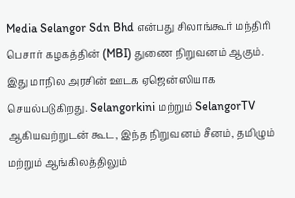Media Selangor Sdn Bhd என்பது சிலாங்கூர் மந்திரி பெசார் கழகத்தின் (MBI) துணை நிறுவனம் ஆகும். இது மாநில அரசின் ஊடக ஏஜென்ஸியாக செயல்படுகிறது. Selangorkini மற்றும் SelangorTV ஆகியவற்றுடன் கூட, இந்த நிறுவனம் சீனம், தமிழும் மற்றும் ஆங்கிலத்திலும்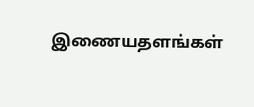இணையதளங்கள்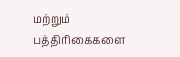மற்றும் பத்திரிகைகளை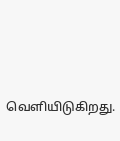வெளியிடுகிறது.